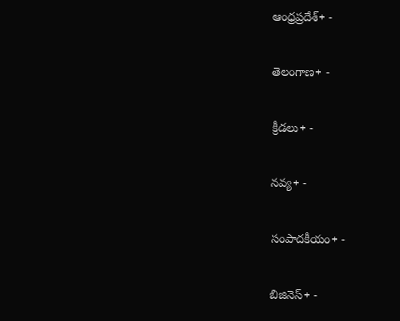ఆంధ్రప్రదేశ్+ -

తెలంగాణ+ -

క్రీడలు+ -

నవ్య+ -

సంపాదకీయం+ -

బిజినెస్+ -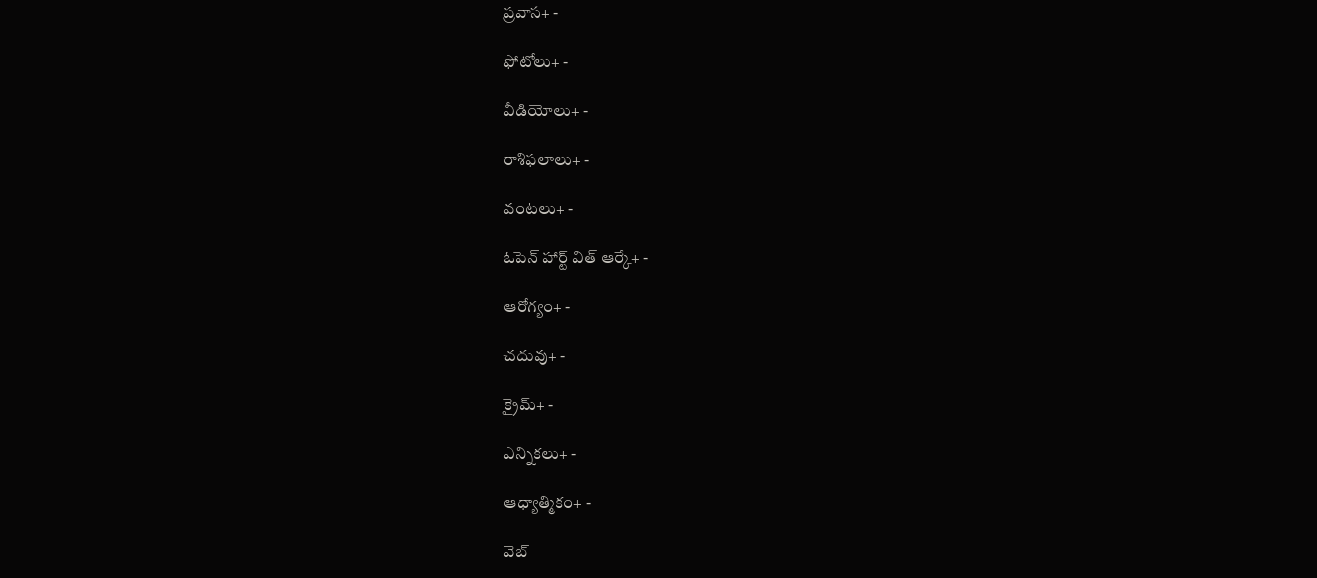ప్రవాస+ -

ఫోటోలు+ -

వీడియోలు+ -

రాశిఫలాలు+ -

వంటలు+ -

ఓపెన్ హార్ట్ విత్ ఆర్కే+ -

ఆరోగ్యం+ -

చదువు+ -

క్రైమ్+ -

ఎన్నికలు+ -

ఆధ్యాత్మికం+ -

వెబ్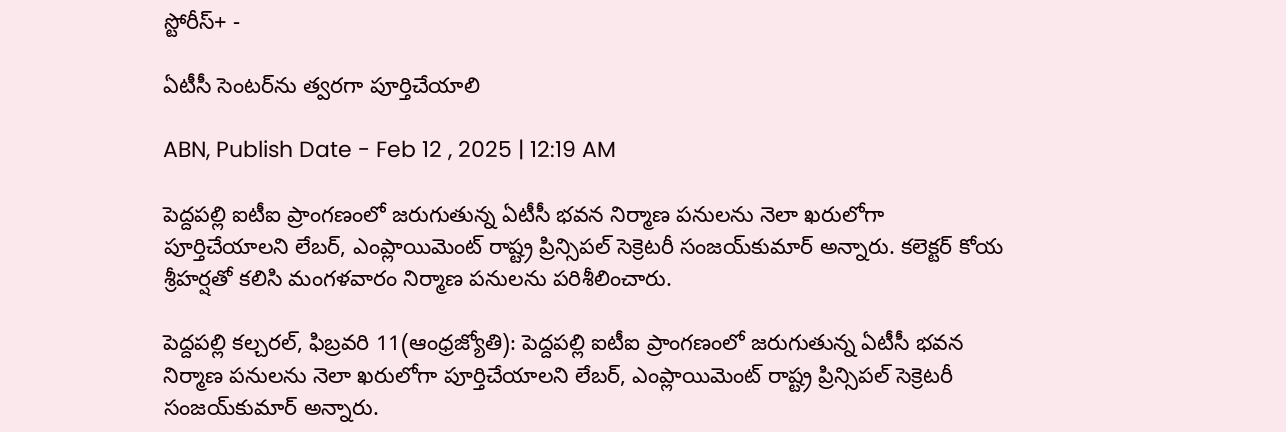స్టోరీస్+ -

ఏటీసీ సెంటర్‌ను త్వరగా పూర్తిచేయాలి

ABN, Publish Date - Feb 12 , 2025 | 12:19 AM

పెద్దపల్లి ఐటీఐ ప్రాంగణంలో జరుగుతున్న ఏటీసీ భవన నిర్మాణ పనులను నెలా ఖరులోగా పూర్తిచేయాలని లేబర్‌, ఎంప్లాయిమెంట్‌ రాష్ట్ర ప్రిన్సిపల్‌ సెక్రెటరీ సంజయ్‌కుమార్‌ అన్నారు. కలెక్టర్‌ కోయ శ్రీహర్షతో కలిసి మంగళవారం నిర్మాణ పనులను పరిశీలించారు.

పెద్దపల్లి కల్చరల్‌, ఫిబ్రవరి 11(ఆంధ్రజ్యోతి): పెద్దపల్లి ఐటీఐ ప్రాంగణంలో జరుగుతున్న ఏటీసీ భవన నిర్మాణ పనులను నెలా ఖరులోగా పూర్తిచేయాలని లేబర్‌, ఎంప్లాయిమెంట్‌ రాష్ట్ర ప్రిన్సిపల్‌ సెక్రెటరీ సంజయ్‌కుమార్‌ అన్నారు.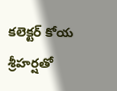కలెక్టర్‌ కోయ శ్రీహర్షతో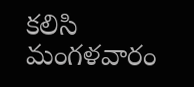కలిసి మంగళవారం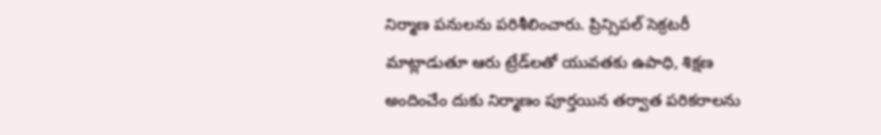నిర్మాణ పనులను పరిశీలించారు. ప్రిన్సిపల్‌ సెక్రటరీ మాట్లాడుతూ ఆరు ట్రేడ్‌లతో యువతకు ఉపాధి, శిక్షణ అందించేం దుకు నిర్మాణం పూర్తయిన తర్వాత పరికరాలను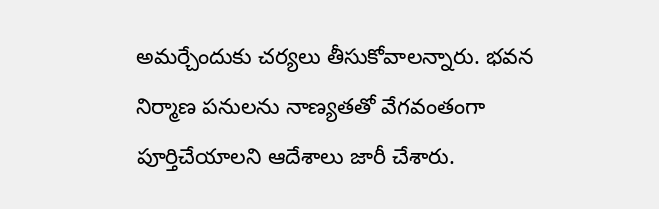అమర్చేందుకు చర్యలు తీసుకోవాలన్నారు. భవన నిర్మాణ పనులను నాణ్యతతో వేగవంతంగా పూర్తిచేయాలని ఆదేశాలు జారీ చేశారు.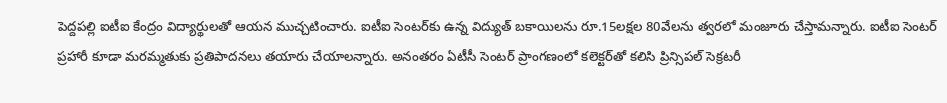పెద్దపల్లి ఐటీఐ కేంద్రం విద్యార్థులతో ఆయన ముచ్చటించారు. ఐటీఐ సెంటర్‌కు ఉన్న విద్యుత్‌ బకాయిలను రూ.15లక్షల 80వేలను త్వరలో మంజూరు చేస్తామన్నారు. ఐటీఐ సెంటర్‌ ప్రహారీ కూడా మరమ్మతుకు ప్రతిపాదనలు తయారు చేయాలన్నారు. అనంతరం ఏటీసీ సెంటర్‌ ప్రాంగణంలో కలెక్టర్‌తో కలిసి ప్రిన్సిపల్‌ సెక్రటరీ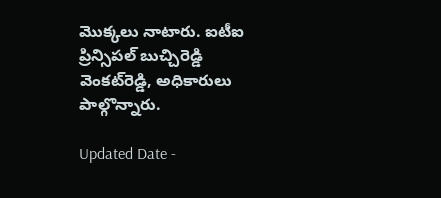మొక్కలు నాటారు. ఐటీఐ ప్రిన్సిపల్‌ బుచ్చిరెడ్డి వెంకట్‌రెడ్డి, అధికారులు పాల్గొన్నారు.

Updated Date -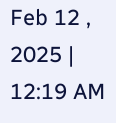Feb 12 , 2025 | 12:19 AM